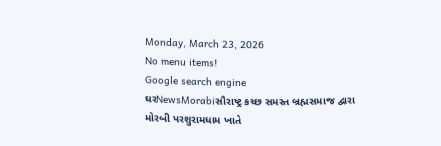Monday, March 23, 2026
No menu items!
Google search engine
ઘરNewsMorabiસૌરાષ્ટ્ર કચ્છ સમસ્ત બ્રહ્મસમાજ દ્વારા મોરબી પરશુરામધામ ખાતે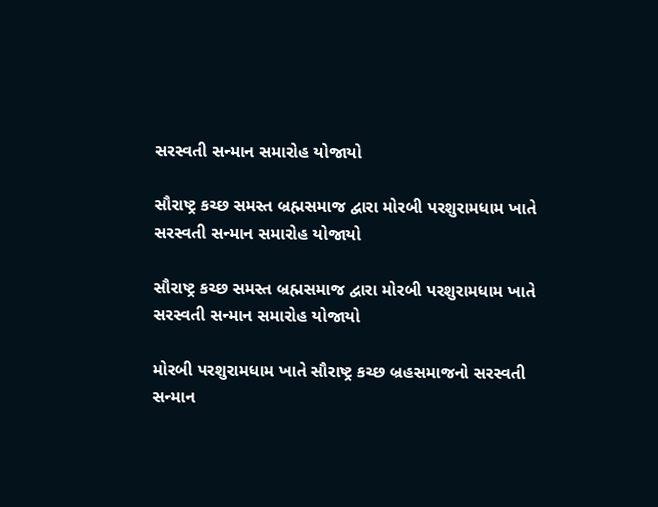સરસ્વતી સન્માન સમારોહ યોજાયો

સૌરાષ્ટ્ર કચ્છ સમસ્ત બ્રહ્મસમાજ દ્વારા મોરબી પરશુરામધામ ખાતે સરસ્વતી સન્માન સમારોહ યોજાયો

સૌરાષ્ટ્ર કચ્છ સમસ્ત બ્રહ્મસમાજ દ્વારા મોરબી પરશુરામધામ ખાતે સરસ્વતી સન્માન સમારોહ યોજાયો

મોરબી પરશુરામધામ ખાતે સૌરાષ્ટ્ર કચ્છ બ્રહસમાજનો સરસ્વતી સન્માન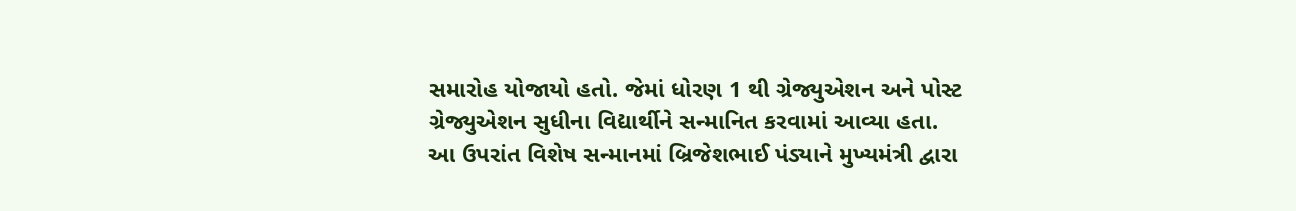સમારોહ યોજાયો હતો. જેમાં ધોરણ 1 થી ગ્રેજ્યુએશન અને પોસ્ટ ગ્રેજ્યુએશન સુધીના વિદ્યાર્થીને સન્માનિત કરવામાં આવ્યા હતા. આ ઉપરાંત વિશેષ સન્માનમાં બ્રિજેશભાઈ પંડ્યાને મુખ્યમંત્રી દ્વારા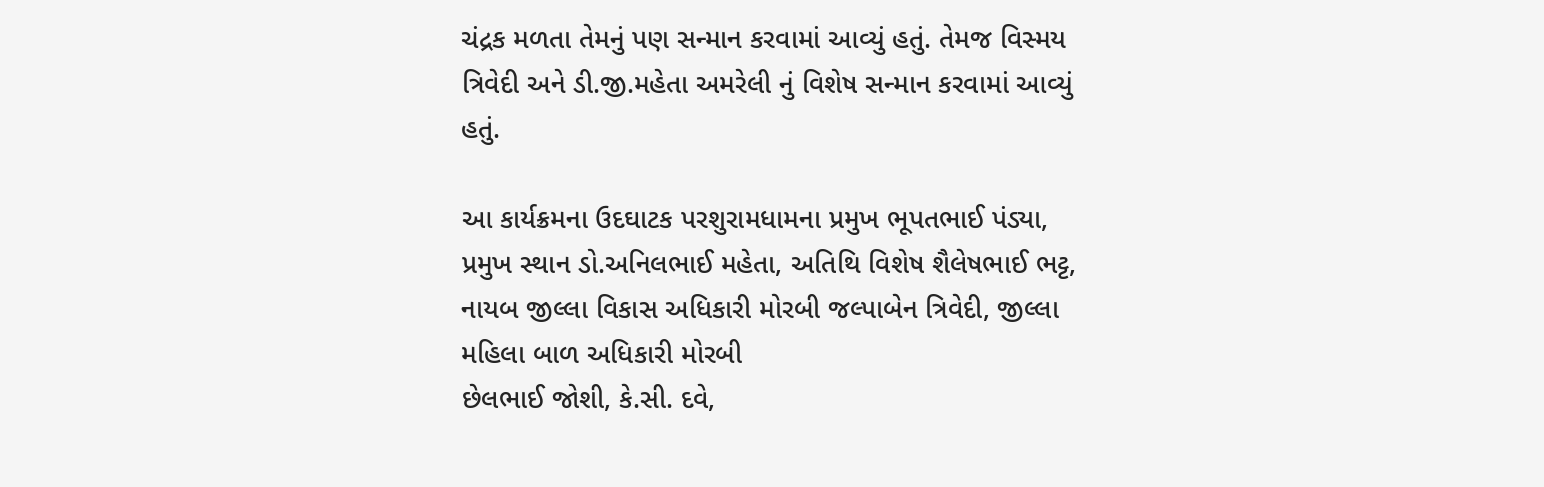ચંદ્રક મળતા તેમનું પણ સન્માન કરવામાં આવ્યું હતું. તેમજ વિસ્મય ત્રિવેદી અને ડી.જી.મહેતા અમરેલી નું વિશેષ સન્માન કરવામાં આવ્યું હતું.

આ કાર્યક્રમના ઉદઘાટક પરશુરામધામના પ્રમુખ ભૂપતભાઈ પંડ્યા, પ્રમુખ સ્થાન ડો.અનિલભાઈ મહેતા, અતિથિ વિશેષ શૈલેષભાઈ ભટ્ટ, નાયબ જીલ્લા વિકાસ અધિકારી મોરબી જલ્પાબેન ત્રિવેદી, જીલ્લા મહિલા બાળ અધિકારી મોરબી
છેલભાઈ જોશી, કે.સી. દવે,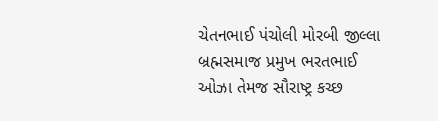ચેતનભાઈ પંચોલી મોરબી જીલ્લા બ્રહ્મસમાજ પ્રમુખ ભરતભાઈ ઓઝા તેમજ સૌરાષ્ટ્ર કચ્છ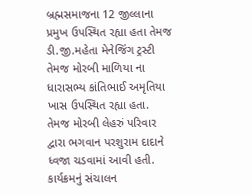બ્રહ્મસમાજના 12 જીલ્લાના પ્રમુખ ઉપસ્થિત રહ્યા હતા તેમજ ડી.જી.મહેતા મેનેજિંગ ટ્રસ્ટી તેમજ મોરબી માળિયા ના ધારાસભ્ય કાંતિભાઈ અમૃતિયા ખાસ ઉપસ્થિત રહ્યા હતા. તેમજ મોરબી લેહરું પરિવાર દ્વારા ભગવાન પરશુરામ દાદાને ધ્વજા ચડવામાં આવી હતી. કાર્યક્રમનું સંચાલન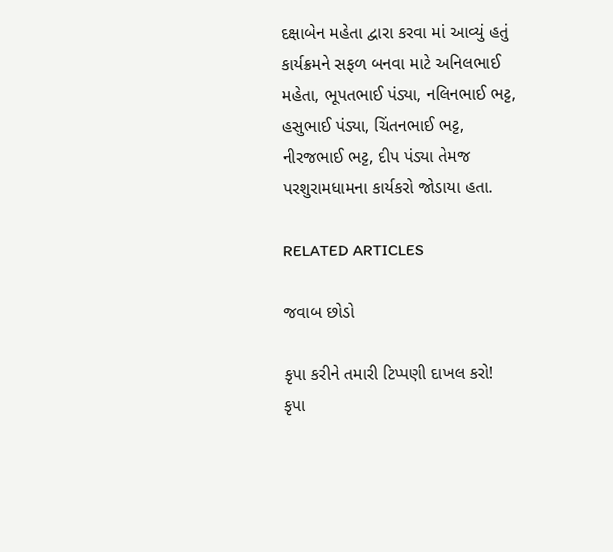દક્ષાબેન મહેતા દ્વારા કરવા માં આવ્યું હતું કાર્યક્રમને સફળ બનવા માટે અનિલભાઈ મહેતા, ભૂપતભાઈ પંડ્યા, નલિનભાઈ ભટ્ટ, હસુભાઈ પંડ્યા, ચિંતનભાઈ ભટ્ટ, નીરજભાઈ ભટ્ટ, દીપ પંડ્યા તેમજ પરશુરામધામના કાર્યકરો જોડાયા હતા.

RELATED ARTICLES

જવાબ છોડો

કૃપા કરીને તમારી ટિપ્પણી દાખલ કરો!
કૃપા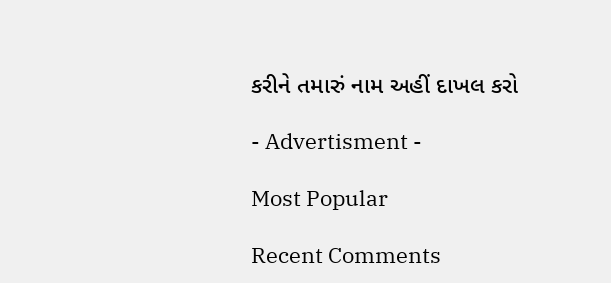કરીને તમારું નામ અહીં દાખલ કરો

- Advertisment -

Most Popular

Recent Comments